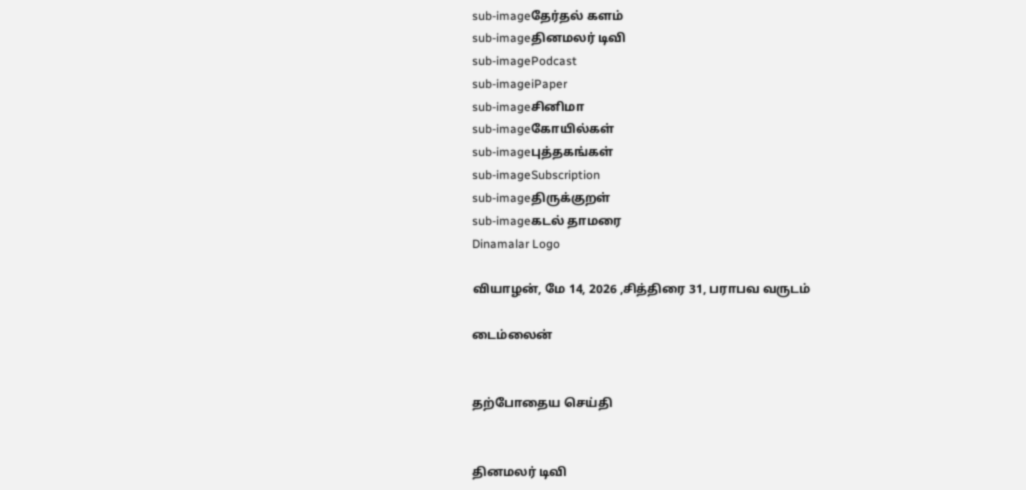sub-imageதேர்தல் களம்
sub-imageதினமலர் டிவி
sub-imagePodcast
sub-imageiPaper
sub-imageசினிமா
sub-imageகோயில்கள்
sub-imageபுத்தகங்கள்
sub-imageSubscription
sub-imageதிருக்குறள்
sub-imageகடல் தாமரை
Dinamalar Logo

வியாழன், மே 14, 2026 ,சித்திரை 31, பராபவ வருடம்

டைம்லைன்


தற்போதைய செய்தி


தினமலர் டிவி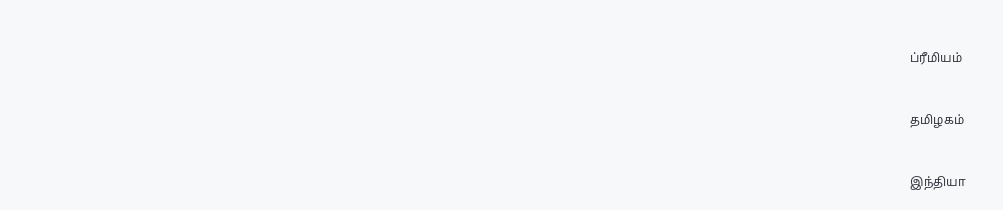ப்ரீமியம்


தமிழகம்


இந்தியா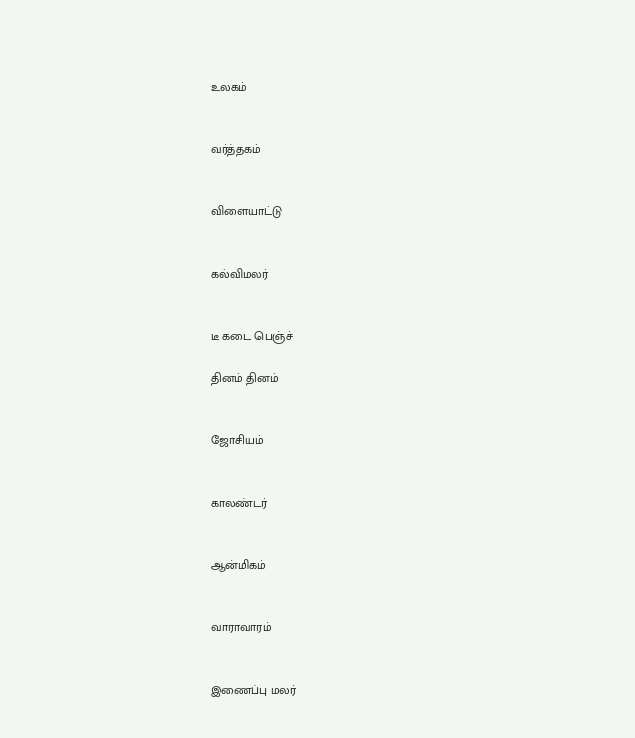உலகம்


வர்த்தகம்


விளையாட்டு


கல்விமலர்


டீ கடை பெஞ்ச்

தினம் தினம்


ஜோசியம்


காலண்டர்


ஆன்மிகம்


வாராவாரம்


இணைப்பு மலர்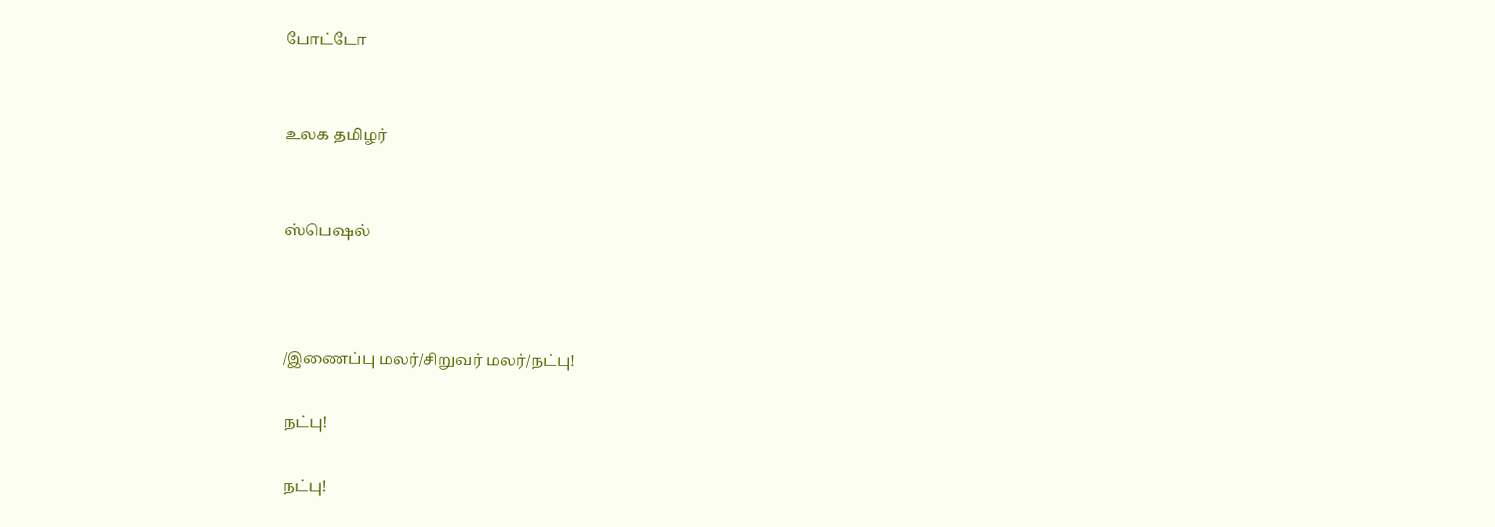போட்டோ


உலக தமிழர்


ஸ்பெஷல்



/இணைப்பு மலர்/சிறுவர் மலர்/நட்பு!

நட்பு!

நட்பு!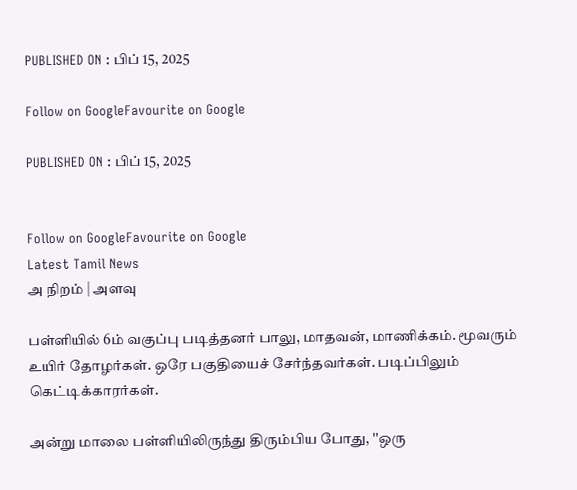PUBLISHED ON : பிப் 15, 2025

Follow on GoogleFavourite on Google

PUBLISHED ON : பிப் 15, 2025


Follow on GoogleFavourite on Google
Latest Tamil News
அ நிறம் | அளவு

பள்ளியில் 6ம் வகுப்பு படித்தனர் பாலு, மாதவன், மாணிக்கம். மூவரும் உயிர் தோழர்கள். ஒரே பகுதியைச் சேர்ந்தவர்கள். படிப்பிலும் கெட்டிக்காரர்கள்.

அன்று மாலை பள்ளியிலிருந்து திரும்பிய போது, ''ஒரு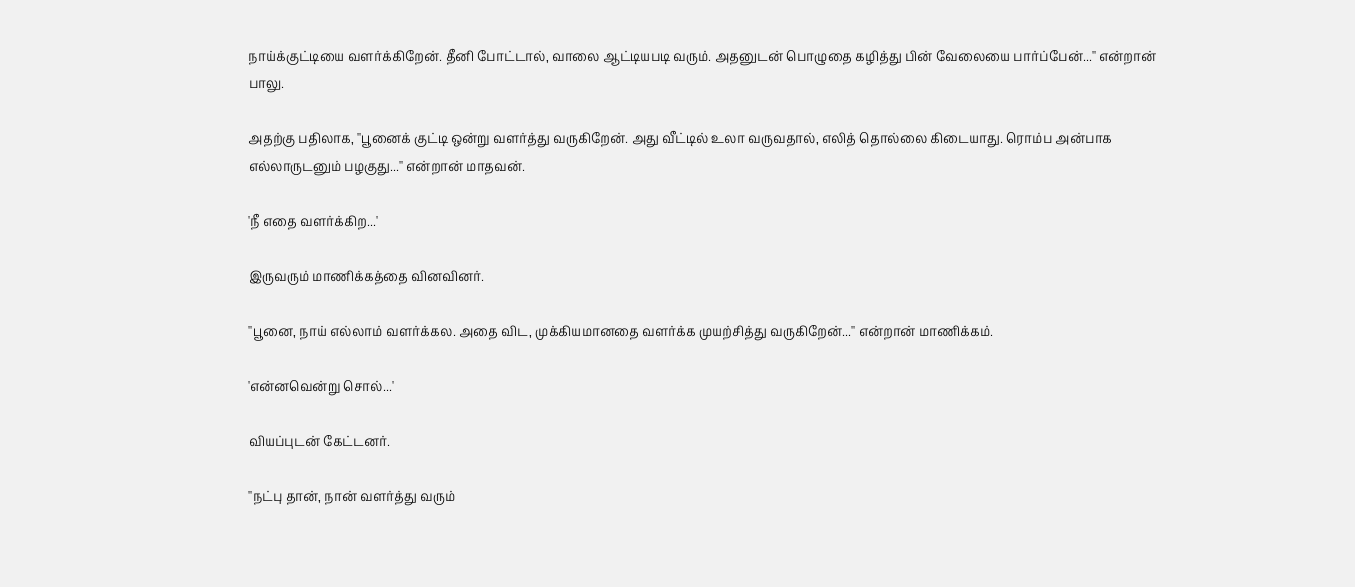நாய்க்குட்டியை வளர்க்கிறேன். தீனி போட்டால், வாலை ஆட்டியபடி வரும். அதனுடன் பொழுதை கழித்து பின் வேலையை பார்ப்பேன்...'' என்றான் பாலு.

அதற்கு பதிலாக, ''பூனைக் குட்டி ஒன்று வளர்த்து வருகிறேன். அது வீட்டில் உலா வருவதால், எலித் தொல்லை கிடையாது. ரொம்ப அன்பாக எல்லாருடனும் பழகுது...'' என்றான் மாதவன்.

'நீ எதை வளர்க்கிற...'

இருவரும் மாணிக்கத்தை வினவினர்.

''பூனை, நாய் எல்லாம் வளர்க்கல. அதை விட, முக்கியமானதை வளர்க்க முயற்சித்து வருகிறேன்...'' என்றான் மாணிக்கம்.

'என்னவென்று சொல்...'

வியப்புடன் கேட்டனர்.

''நட்பு தான், நான் வளர்த்து வரும்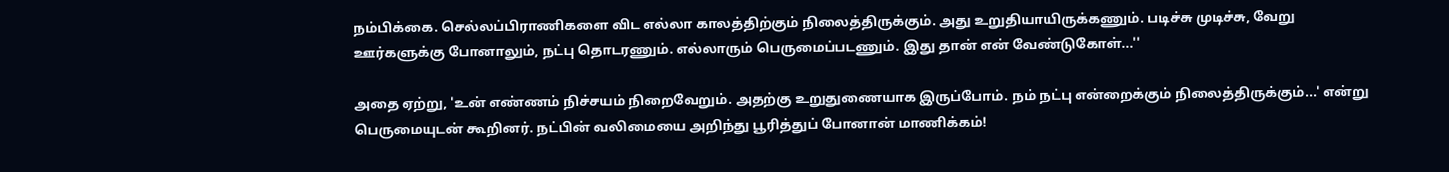நம்பிக்கை. செல்லப்பிராணிகளை விட எல்லா காலத்திற்கும் நிலைத்திருக்கும். அது உறுதியாயிருக்கணும். படிச்சு முடிச்சு, வேறு ஊர்களுக்கு போனாலும், நட்பு தொடரணும். எல்லாரும் பெருமைப்படணும். இது தான் என் வேண்டுகோள்...''

அதை ஏற்று, 'உன் எண்ணம் நிச்சயம் நிறைவேறும். அதற்கு உறுதுணையாக இருப்போம். நம் நட்பு என்றைக்கும் நிலைத்திருக்கும்...' என்று பெருமையுடன் கூறினர். நட்பின் வலிமையை அறிந்து பூரித்துப் போனான் மாணிக்கம்!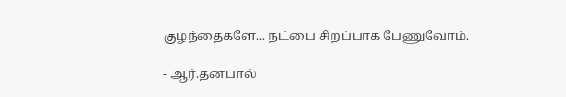குழந்தைகளே... நட்பை சிறப்பாக பேணுவோம்.

- ஆர்.தனபால்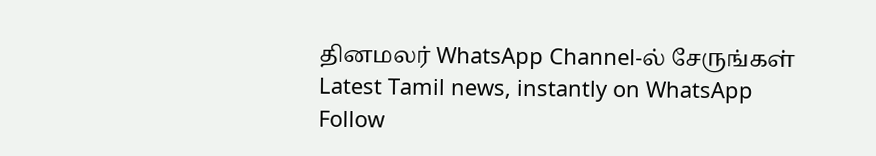தினமலர் WhatsApp Channel-ல் சேருங்கள்
Latest Tamil news, instantly on WhatsApp
Follow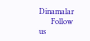Dinamalar
      Follow us